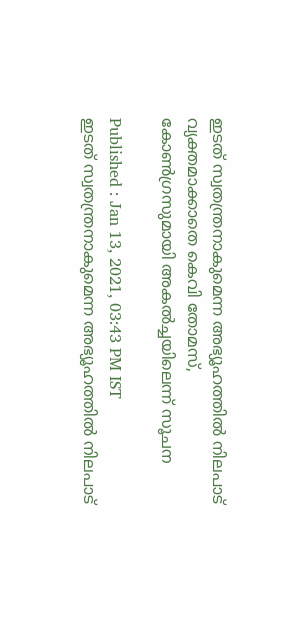ഇടത് സ്വതന്ത്രനാകുമെന്ന അഭ്യൂഹത്തിൽ നിലപാട് വ്യക്തമാക്കാതെ കെവി തോമസ്, കോൺഗ്രസുമായി അകൽച്ചയിലെന്ന് സൂചന

Published : Jan 13, 2021, 03:43 PM IST
ഇടത് സ്വതന്ത്രനാകുമെന്ന അഭ്യൂഹത്തിൽ നിലപാട്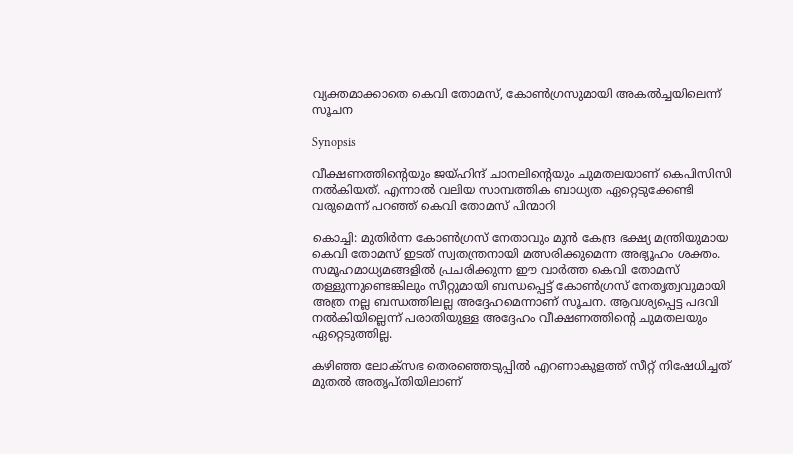വ്യക്തമാക്കാതെ കെവി തോമസ്, കോൺഗ്രസുമായി അകൽച്ചയിലെന്ന് സൂചന

Synopsis

വീക്ഷണത്തിന്റെയും ജയ്ഹിന്ദ് ചാനലിന്റെയും ചുമതലയാണ് കെപിസിസി നല്‍കിയത്. എന്നാല്‍ വലിയ സാമ്പത്തിക ബാധ്യത ഏറ്റെടുക്കേണ്ടി വരുമെന്ന് പറഞ്ഞ് കെവി തോമസ് പിന്മാറി

കൊച്ചി: മുതിർന്ന കോൺഗ്രസ് നേതാവും മുൻ കേന്ദ്ര ഭക്ഷ്യ മന്ത്രിയുമായ കെവി തോമസ് ഇടത് സ്വതന്ത്രനായി മത്സരിക്കുമെന്ന അഭ്യൂഹം ശക്തം. സമൂഹമാധ്യമങ്ങളിൽ പ്രചരിക്കുന്ന ഈ വാർത്ത കെവി തോമസ് തള്ളുന്നുണ്ടെങ്കിലും സീറ്റുമായി ബന്ധപ്പെട്ട് കോൺഗ്രസ് നേതൃത്വവുമായി അത്ര നല്ല ബന്ധത്തിലല്ല അദ്ദേഹമെന്നാണ് സൂചന. ആവശ്യപ്പെട്ട പദവി നല്‍കിയില്ലെന്ന് പരാതിയുള്ള അദ്ദേഹം വീക്ഷണത്തിന്‍റെ ചുമതലയും ഏറ്റെടുത്തില്ല.

കഴിഞ്ഞ ലോക്സഭ തെരഞ്ഞെടുപ്പില്‍ എറണാകുളത്ത് സീറ്റ് നിഷേധിച്ചത് മുതല്‍ അതൃപ്തിയിലാണ്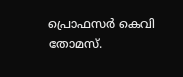പ്രൊഫസര്‍ കെവി തോമസ്.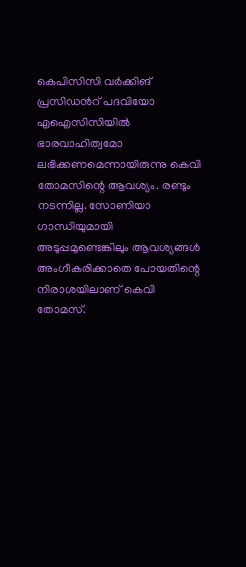കെപിസിസി വര്‍ക്കിങ് പ്രസിഡന്‍റ് പദവിയോ എഐസിസിയില്‍ ഭാരവാഹിത്വമോ ലഭിക്കണമെന്നായിരുന്നു കെവി തോമസിന്റെ ആവശ്യം. രണ്ടും നടന്നില്ല. സോണിയാ ഗാന്ധിയുമായി അടുപ്പമുണ്ടെങ്കിലും ആവശ്യങ്ങള്‍ അംഗീകരിക്കാതെ പോയതിന്റെ നിരാശയിലാണ് കെവി തോമസ്.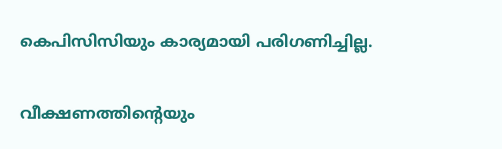കെപിസിസിയും കാര്യമായി പരിഗണിച്ചില്ല.

വീക്ഷണത്തിന്റെയും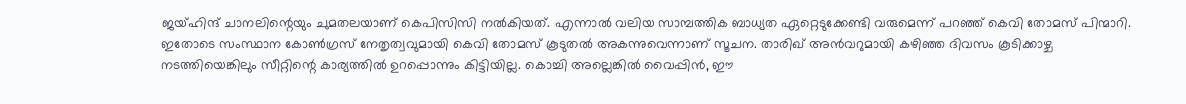ജയ്ഹിന്ദ് ചാനലിന്റെയും ചുമതലയാണ് കെപിസിസി നല്‍കിയത്. എന്നാല്‍ വലിയ സാമ്പത്തിക ബാധ്യത ഏറ്റെടുക്കേണ്ടി വരുമെന്ന് പറഞ്ഞ് കെവി തോമസ് പിന്മാറി. ഇതോടെ സംസ്ഥാന കോണ്‍ഗ്രസ് നേതൃത്വവുമായി കെവി തോമസ് കൂടുതല്‍ അകന്നുവെന്നാണ് സൂചന. താരിഖ് അന്‍വറുമായി കഴിഞ്ഞ ദിവസം കൂടിക്കാഴ്ച നടത്തിയെങ്കിലും സീറ്റിന്റെ കാര്യത്തിൽ ഉറപ്പൊന്നും കിട്ടിയില്ല. കൊച്ചി അല്ലെങ്കിൽ വൈപ്പിന്‍, ഈ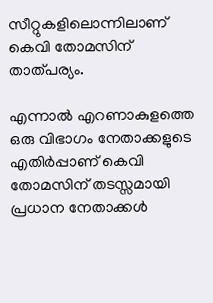സീറ്റുകളിലൊന്നിലാണ് കെവി തോമസിന് താത്പര്യം.

എന്നാല്‍ എറണാകുളത്തെ ഒരു വിഭാഗം നേതാക്കളുടെ എതിര്‍പ്പാണ് കെവി തോമസിന് തടസ്സമായി പ്രധാന നേതാക്കള്‍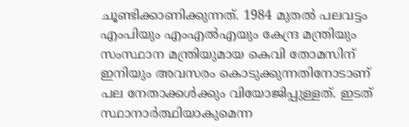ചൂണ്ടിക്കാണിക്കുന്നത്. 1984 മുതല്‍ പലവട്ടം എംപിയും എംഎല്‍എയും കേന്ദ്ര മന്ത്രിയും സംസ്ഥാന മന്ത്രിയുമായ കെവി തോമസിന് ഇനിയും അവസരം കൊടുക്കുന്നതിനോടാണ് പല നേതാക്കള്‍ക്കും വിയോജിപ്പുള്ളത്. ഇടത് സ്ഥാനാര്‍ത്ഥിയാകുമെന്ന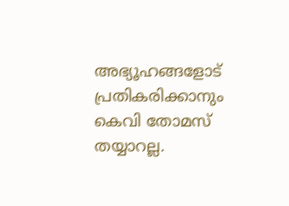അഭ്യൂഹങ്ങളോട് പ്രതികരിക്കാനും കെവി തോമസ് തയ്യാറല്ല.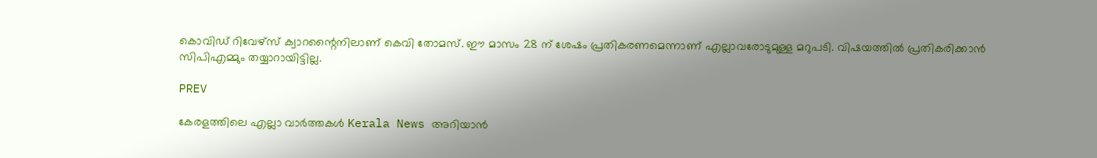കൊവിഡ് റിവേഴ്സ് ക്വാറന്റൈനിലാണ് കെവി തോമസ്. ഈ മാസം 28 ന് ശേഷം പ്രതികരണമെന്നാണ് എല്ലാവരോടുമുള്ള മറുപടി. വിഷയത്തില്‍ പ്രതികരിക്കാന്‍ സിപിഎമ്മും തയ്യാറായിട്ടില്ല.

PREV

കേരളത്തിലെ എല്ലാ വാർത്തകൾ Kerala News അറിയാൻ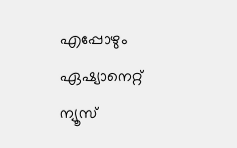എപ്പോഴും ഏഷ്യാനെറ്റ് ന്യൂസ്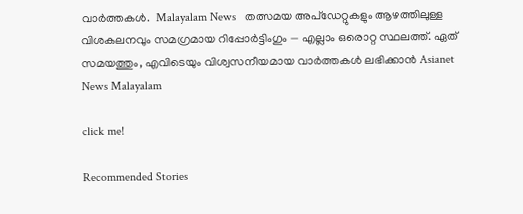വാർത്തകൾ.  Malayalam News   തത്സമയ അപ്‌ഡേറ്റുകളും ആഴത്തിലുള്ള വിശകലനവും സമഗ്രമായ റിപ്പോർട്ടിംഗും — എല്ലാം ഒരൊറ്റ സ്ഥലത്ത്. ഏത് സമയത്തും, എവിടെയും വിശ്വസനീയമായ വാർത്തകൾ ലഭിക്കാൻ Asianet News Malayalam

click me!

Recommended Stories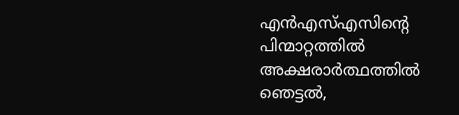എൻഎസ്എസിൻ്റെ പിന്മാറ്റത്തിൽ അക്ഷരാർത്ഥത്തിൽ ഞെട്ടൽ,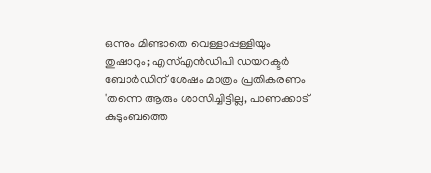ഒന്നും മിണ്ടാതെ വെള്ളാപ്പള്ളിയും തുഷാറും; എസ്എൻഡിപി ഡയറക്ടർ ബോർഡിന് ശേഷം മാത്രം പ്രതികരണം
'തന്നെ ആരും ശാസിച്ചിട്ടില്ല, പാണക്കാട് കുടുംബത്തെ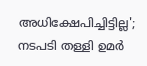അധിക്ഷേപിച്ചിട്ടില്ല'; നടപടി തള്ളി ഉമർ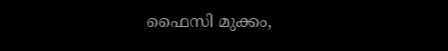ഫൈസി മുക്കം,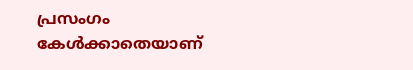പ്രസംഗം കേൾക്കാതെയാണ്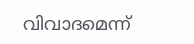വിവാദമെന്ന്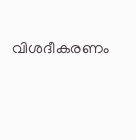വിശദീകരണം